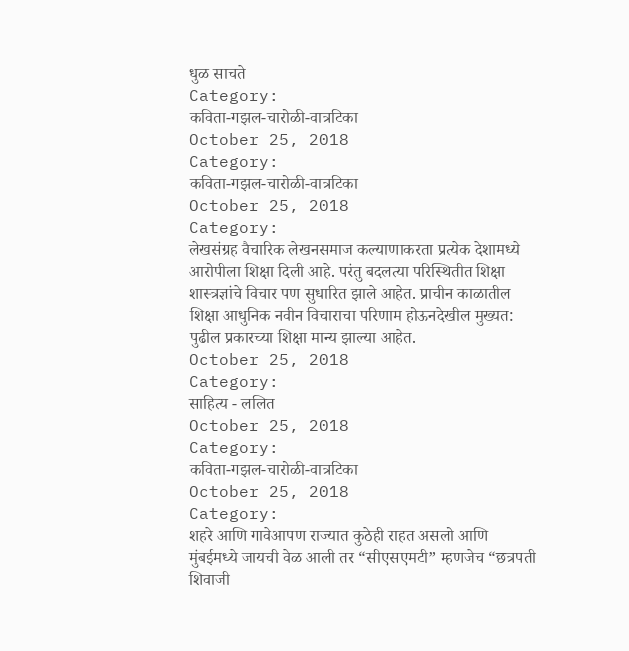धुळ साचते
Category:
कविता-गझल-चारोळी-वात्रटिका
October 25, 2018
Category:
कविता-गझल-चारोळी-वात्रटिका
October 25, 2018
Category:
लेखसंग्रह वैचारिक लेखनसमाज कल्याणाकरता प्रत्येक देशामध्ये आरोपीला शिक्षा दिली आहे. परंतु बदलत्या परिस्थितीत शिक्षा शास्त्रज्ञांचे विचार पण सुधारित झाले आहेत. प्राचीन काळातील शिक्षा आधुनिक नवीन विचाराचा परिणाम होऊनदेखील मुख्यत: पुढील प्रकारच्या शिक्षा मान्य झाल्या आहेत.
October 25, 2018
Category:
साहित्य - ललित
October 25, 2018
Category:
कविता-गझल-चारोळी-वात्रटिका
October 25, 2018
Category:
शहरे आणि गावेआपण राज्यात कुठेही राहत असलो आणि मुंबईमध्ये जायची वेळ आली तर “सीएसएमटी” म्हणजेच “छत्रपती शिवाजी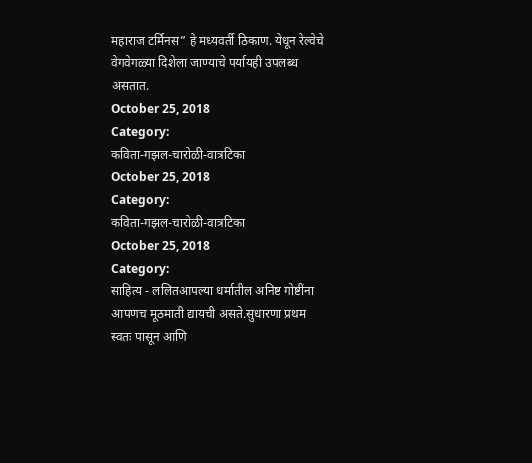महाराज टर्मिनस” हे मध्यवर्ती ठिकाण. येधून रेल्वेचे वेगवेगळ्या दिशेला जाण्याचे पर्यायही उपलब्ध असतात.
October 25, 2018
Category:
कविता-गझल-चारोळी-वात्रटिका
October 25, 2018
Category:
कविता-गझल-चारोळी-वात्रटिका
October 25, 2018
Category:
साहित्य - ललितआपल्या धर्मातील अनिष्ट गोष्टींना आपणच मूठमाती द्यायची असते.सुधारणा प्रथम स्वतः पासून आणि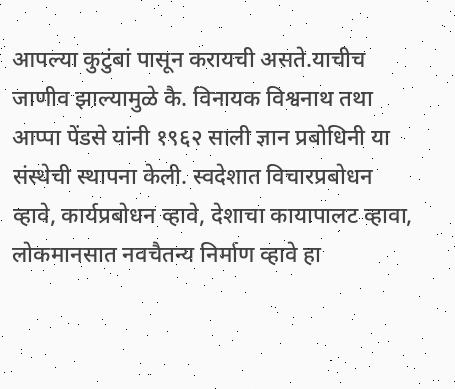आपल्या कुटुंबां पासून करायची असते.याचीच जाणीव झाल्यामुळे कै. विनायक विश्वनाथ तथा आप्पा पेंडसे यांनी १९६२ साली ज्ञान प्रबोधिनी या संस्थेची स्थापना केली. स्वदेशात विचारप्रबोधन व्हावे, कार्यप्रबोधन व्हावे, देशाचा कायापालट व्हावा, लोकमानसात नवचैतन्य निर्माण व्हावे हा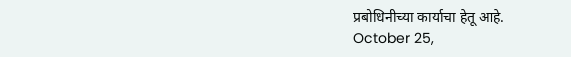प्रबोधिनीच्या कार्याचा हेतू आहे.
October 25,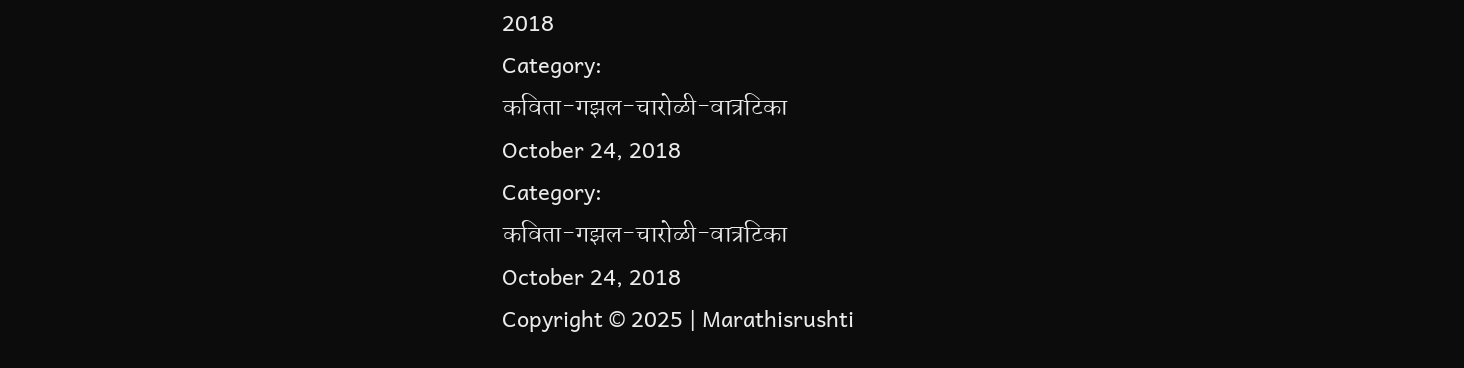2018
Category:
कविता-गझल-चारोळी-वात्रटिका
October 24, 2018
Category:
कविता-गझल-चारोळी-वात्रटिका
October 24, 2018
Copyright © 2025 | Marathisrushti